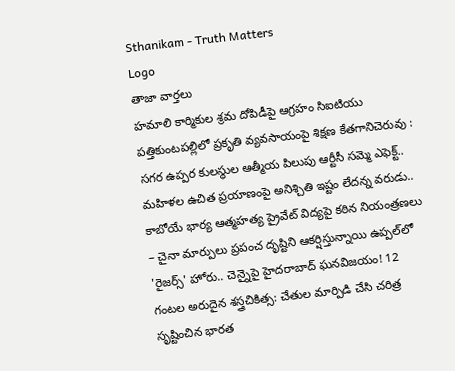Sthanikam - Truth Matters
Logo
తాజా వార్తలు
హమాలి కార్మికుల శ్రమ దోపిడీపై ఆగ్రహం సిఐటియు పత్తికుంటపల్లిలో ప్రకృతి వ్యవసాయంపై శిక్షణ కేతగానిచెరువు : సగర ఉప్పర కులస్థుల ఆత్మీయ పిలుపు ఆర్టీసీ సమ్మె ఎఫెక్ట్.. మహిళల ఉచిత ప్రయాణంపై అనిశ్చితి ఇష్టం లేదన్న వరుడు.. కాబోయే భార్య ఆత్మహత్య ప్రైవేట్ విద్యపై కఠిన నియంత్రణలు – చైనా మార్పులు ప్రపంచ దృష్టిని ఆకర్షిస్తున్నాయి ఉప్పల్‌లో 'రైజర్స్' హోరు.. చెన్నైపై హైదరాబాద్ ఘనవిజయం! 12 గంటల అరుదైన శస్త్రచికిత్స: చేతుల మార్పిడి చేసి చరిత్ర సృష్టించిన భారత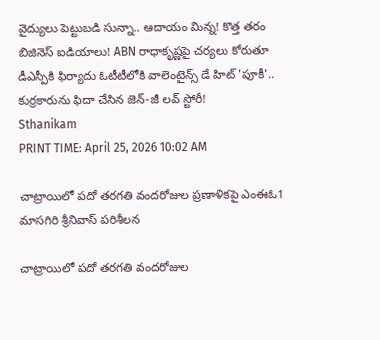వైద్యులు పెట్టుబడి సున్నా.. ఆదాయం మిన్న! కొత్త తరం బిజినెస్ ఐడియాలు! ABN రాధాకృష్ణపై చర్యలు కోరుతూ డీఎస్పీకి ఫిర్యాదు ఓటీటీలోకి వాలెంటైన్స్ డే హిట్ 'పూకీ'.. కుర్రకారును ఫిదా చేసిన జెన్-జీ లవ్ స్టోరీ!
Sthanikam
PRINT TIME: April 25, 2026 10:02 AM

చాట్రాయిలో పదో తరగతి వందరోజుల ప్రణాళికపై ఎంఈఓ1 మాసగిరి శ్రీనివాస్ పరిశీలన

చాట్రాయిలో పదో తరగతి వందరోజుల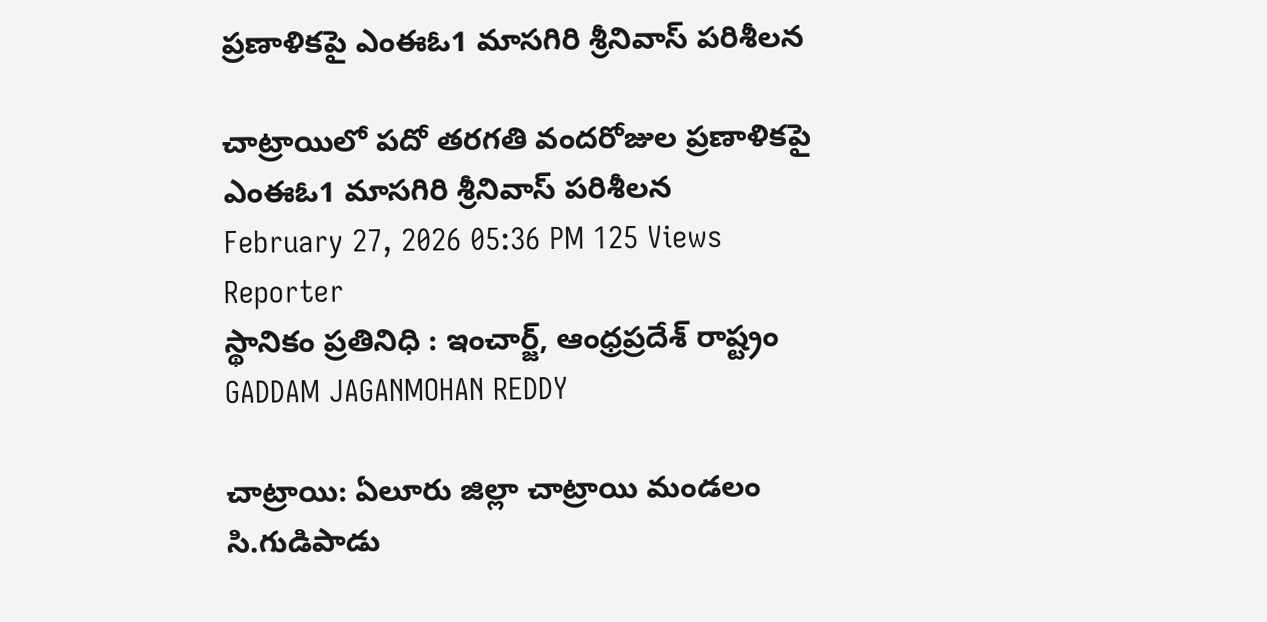ప్రణాళికపై ఎంఈఓ1 మాసగిరి శ్రీనివాస్ పరిశీలన

చాట్రాయిలో పదో తరగతి వందరోజుల ప్రణాళికపై ఎంఈఓ1 మాసగిరి శ్రీనివాస్ పరిశీలన
February 27, 2026 05:36 PM 125 Views
Reporter
స్థానికం ప్రతినిధి : ఇంచార్జ్, ఆంధ్రప్రదేశ్ రాష్ట్రం
GADDAM JAGANMOHAN REDDY

చాట్రాయి: ఏలూరు జిల్లా చాట్రాయి మండలం సి.గుడిపాడు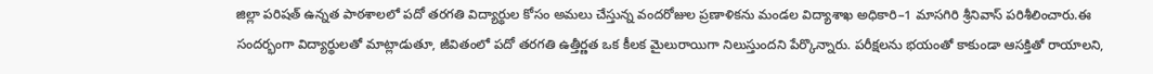జిల్లా పరిషత్ ఉన్నత పాఠశాలలో పదో తరగతి విద్యార్థుల కోసం అమలు చేస్తున్న వందరోజుల ప్రణాళికను మండల విద్యాశాఖ అధికారి–1 మాసగిరి శ్రీనివాస్ పరిశీలించారు.ఈ సందర్భంగా విద్యార్థులతో మాట్లాడుతూ, జీవితంలో పదో తరగతి ఉత్తీర్ణత ఒక కీలక మైలురాయిగా నిలుస్తుందని పేర్కొన్నారు. పరీక్షలను భయంతో కాకుండా ఆసక్తితో రాయాలని,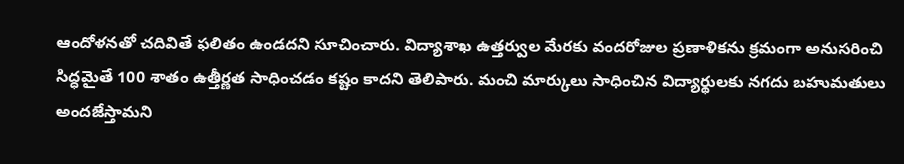ఆందోళనతో చదివితే ఫలితం ఉండదని సూచించారు. విద్యాశాఖ ఉత్తర్వుల మేరకు వందరోజుల ప్రణాళికను క్రమంగా అనుసరించి సిద్ధమైతే 100 శాతం ఉత్తీర్ణత సాధించడం కష్టం కాదని తెలిపారు. మంచి మార్కులు సాధించిన విద్యార్థులకు నగదు బహుమతులు అందజేస్తామని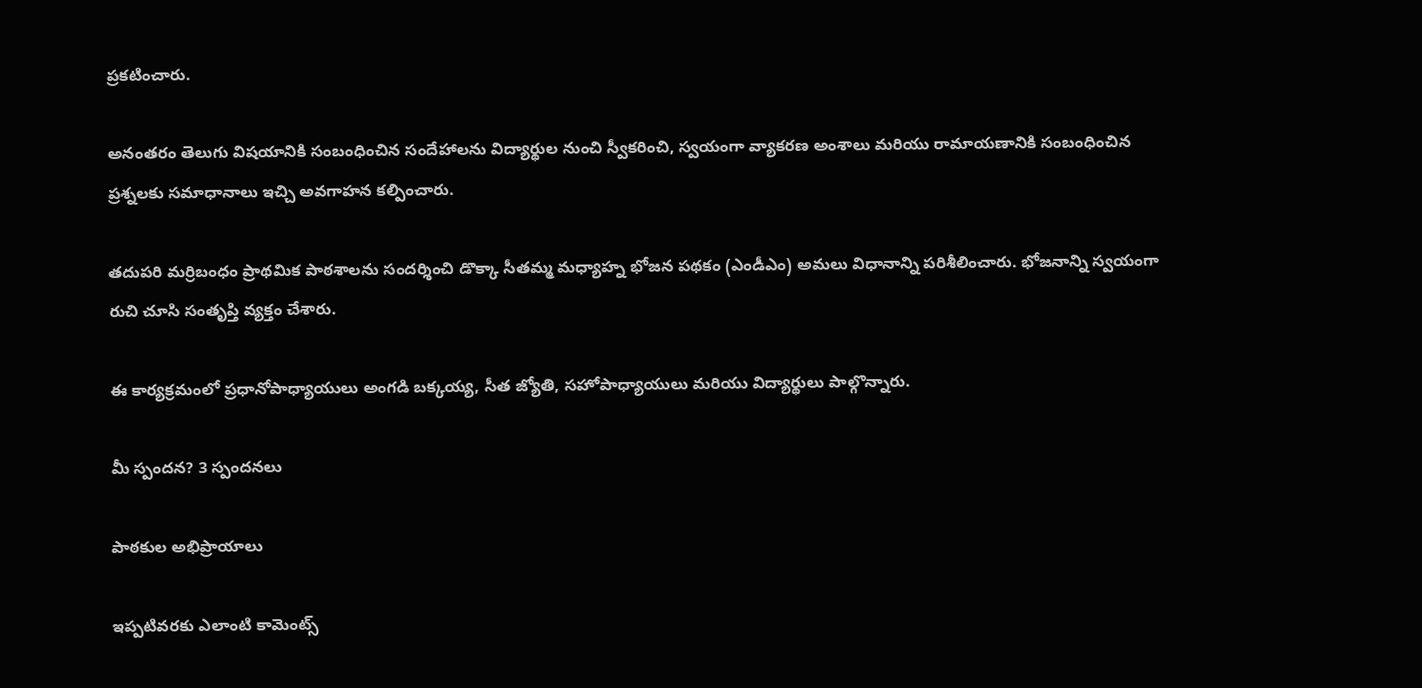ప్రకటించారు.

అనంతరం తెలుగు విషయానికి సంబంధించిన సందేహాలను విద్యార్థుల నుంచి స్వీకరించి, స్వయంగా వ్యాకరణ అంశాలు మరియు రామాయణానికి సంబంధించిన ప్రశ్నలకు సమాధానాలు ఇచ్చి అవగాహన కల్పించారు.

తదుపరి మర్రిబంధం ప్రాథమిక పాఠశాలను సందర్శించి డొక్కా సీతమ్మ మధ్యాహ్న భోజన పథకం (ఎండీఎం) అమలు విధానాన్ని పరిశీలించారు. భోజనాన్ని స్వయంగా రుచి చూసి సంతృప్తి వ్యక్తం చేశారు.

ఈ కార్యక్రమంలో ప్రధానోపాధ్యాయులు అంగడి బక్కయ్య, సీత జ్యోతి, సహోపాధ్యాయులు మరియు విద్యార్థులు పాల్గొన్నారు.

మీ స్పందన? 3 స్పందనలు

పాఠకుల అభిప్రాయాలు

ఇప్పటివరకు ఎలాంటి కామెంట్స్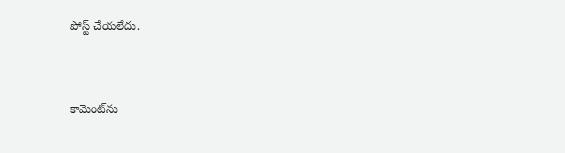పోస్ట్ చేయలేదు.


కామెంట్‌ను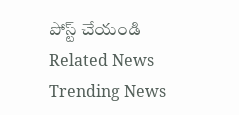పోస్ట్ చేయండి
Related News
Trending News